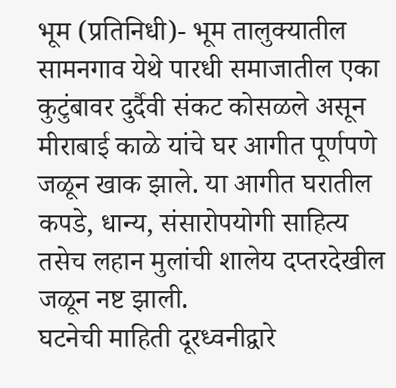भूम (प्रतिनिधी)- भूम तालुक्यातील सामनगाव येथे पारधी समाजातील एका कुटुंबावर दुर्दैवी संकट कोसळले असून मीराबाई काळे यांचे घर आगीत पूर्णपणे जळून खाक झाले. या आगीत घरातील कपडे, धान्य, संसारोपयोगी साहित्य तसेच लहान मुलांची शालेय दप्तरदेखील जळून नष्ट झाली.
घटनेची माहिती दूरध्वनीद्वारे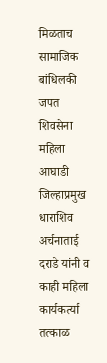मिळताच सामाजिक बांधिलकी जपत शिवसेना महिला आघाडी जिल्हाप्रमुख धाराशिव अर्चनाताई दराडे यांनी व काही महिला कार्यकर्त्या तत्काळ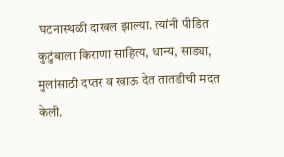घटनास्थळी दाखल झाल्या. त्यांनी पीडित कुटुंबाला किराणा साहित्य, धान्य, साड्या, मुलांसाठी दप्तर व खाऊ देत तातडीची मदत केली.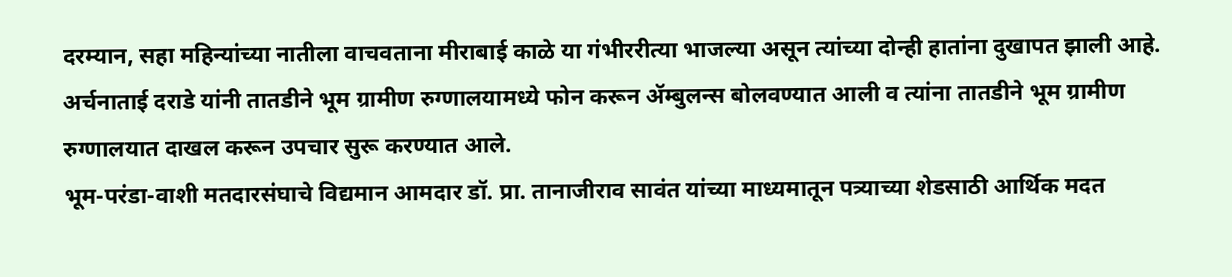दरम्यान, सहा महिन्यांच्या नातीला वाचवताना मीराबाई काळे या गंभीररीत्या भाजल्या असून त्यांच्या दोन्ही हातांना दुखापत झाली आहे. अर्चनाताई दराडे यांनी तातडीने भूम ग्रामीण रुग्णालयामध्ये फोन करून ॲम्बुलन्स बोलवण्यात आली व त्यांना तातडीने भूम ग्रामीण रुग्णालयात दाखल करून उपचार सुरू करण्यात आले.
भूम-परंडा-वाशी मतदारसंघाचे विद्यमान आमदार डॉ. प्रा. तानाजीराव सावंत यांच्या माध्यमातून पत्र्याच्या शेडसाठी आर्थिक मदत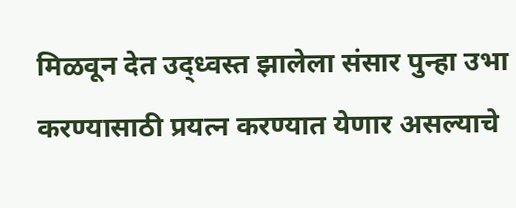मिळवून देत उद्ध्वस्त झालेला संसार पुन्हा उभा करण्यासाठी प्रयत्न करण्यात येणार असल्याचे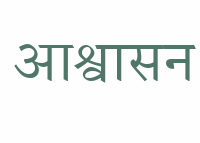आश्वासन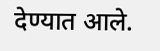देण्यात आले.